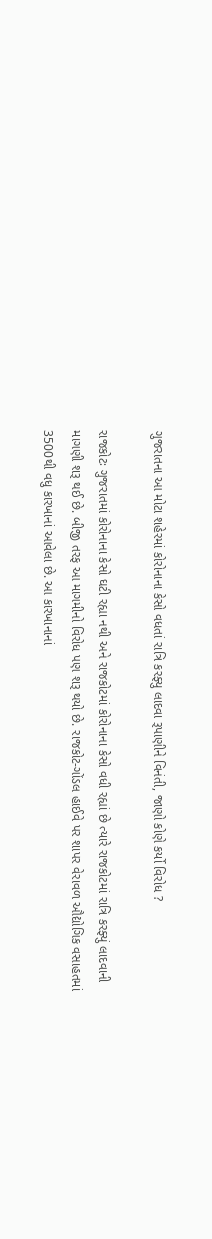ગુજરાતના આ મોટા શહેરમાં કોરોનાના કેસો વધતાં રાત્રિ કરફ્યુ લાદવા રૂપાણીને વિનંતી, જાણો કોણે કર્યો વિરોધ ?

રાજકોટઃ ગુજરાતમાં કોરોનાના કેસો ઘટી રહ્યા નથી અને રાજકોટમાં કોરોનાના કેસો વધી રહ્યાં છે ત્યારે રાજકોટમાં રાત્રિ કરફ્યું લાદવાની માગણી શરૂ થઈ છે. બીજી તરફ આ માગમીનો વિરોધ પણ શરૂ થયો છે. રાજકોટ-ગોંડલ હાઈવે પર શાપર વેરાવળ ઔદ્યોગિક વસાહતમાં 3500થી વધુ કારખાનાં આવેલા છે. આ કારખાનાનાં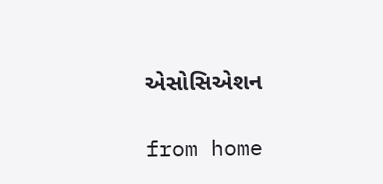એસોસિએશન

from home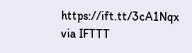https://ift.tt/3cA1Nqx
via IFTTT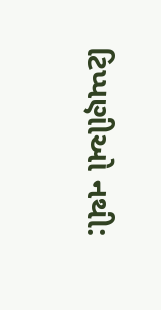ટિપ્પણીઓ નથી: